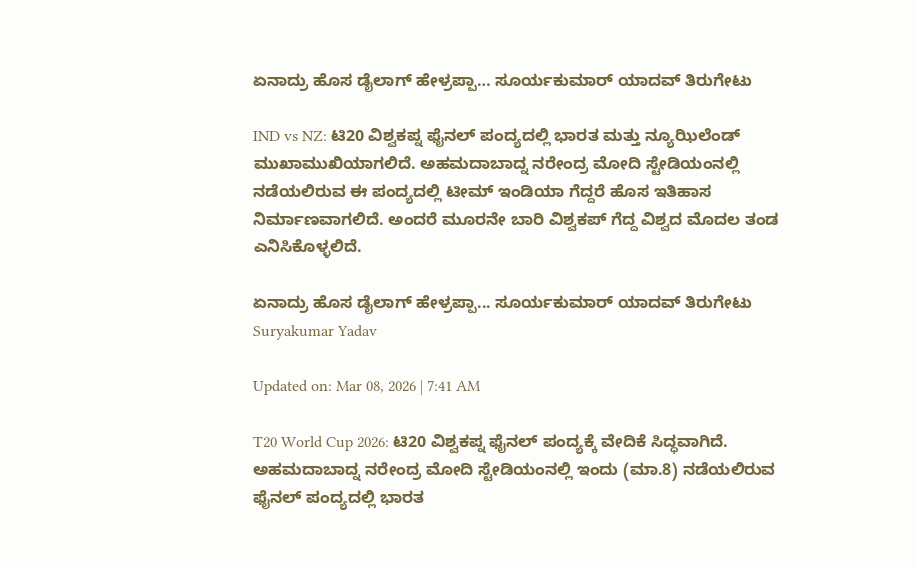ಏನಾದ್ರು ಹೊಸ ಡೈಲಾಗ್ ಹೇಳ್ರಪ್ಪಾ… ಸೂರ್ಯಕುಮಾರ್ ಯಾದವ್ ತಿರುಗೇಟು

IND vs NZ: ಟಿ20 ವಿಶ್ವಕಪ್ನ ಫೈನಲ್ ಪಂದ್ಯದಲ್ಲಿ ಭಾರತ ಮತ್ತು ನ್ಯೂಝಿಲೆಂಡ್ ಮುಖಾಮುಖಿಯಾಗಲಿದೆ. ಅಹಮದಾಬಾದ್ನ ನರೇಂದ್ರ ಮೋದಿ ಸ್ಟೇಡಿಯಂನಲ್ಲಿ ನಡೆಯಲಿರುವ ಈ ಪಂದ್ಯದಲ್ಲಿ ಟೀಮ್ ಇಂಡಿಯಾ ಗೆದ್ದರೆ ಹೊಸ ಇತಿಹಾಸ ನಿರ್ಮಾಣವಾಗಲಿದೆ. ಅಂದರೆ ಮೂರನೇ ಬಾರಿ ವಿಶ್ವಕಪ್ ಗೆದ್ದ ವಿಶ್ವದ ಮೊದಲ ತಂಡ ಎನಿಸಿಕೊಳ್ಳಲಿದೆ.

ಏನಾದ್ರು ಹೊಸ ಡೈಲಾಗ್ ಹೇಳ್ರಪ್ಪಾ... ಸೂರ್ಯಕುಮಾರ್ ಯಾದವ್ ತಿರುಗೇಟು
Suryakumar Yadav

Updated on: Mar 08, 2026 | 7:41 AM

T20 World Cup 2026: ಟಿ20 ವಿಶ್ವಕಪ್ನ ಫೈನಲ್ ಪಂದ್ಯಕ್ಕೆ ವೇದಿಕೆ ಸಿದ್ಧವಾಗಿದೆ. ಅಹಮದಾಬಾದ್ನ ನರೇಂದ್ರ ಮೋದಿ ಸ್ಟೇಡಿಯಂನಲ್ಲಿ ಇಂದು (ಮಾ.8) ನಡೆಯಲಿರುವ ಫೈನಲ್ ಪಂದ್ಯದಲ್ಲಿ ಭಾರತ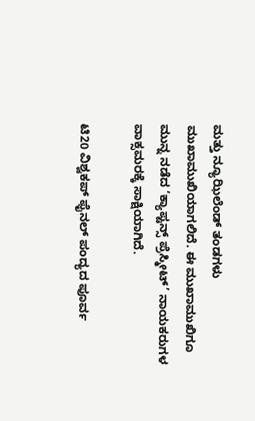ಮತ್ತು ನ್ಯೂಝಿಲೆಂಡ್ ತಂಡಗಳು ಮುಖಾಮುಖಿಯಾಗಲಿದೆ. ಈ ಮುಖಾಮುಖಿಗೂ ಮುನ್ನ ನಡೆದ ‘ಕ್ಯಾಪ್ಟನ್ಸ್ ಪ್ರೆಸ್ಮೀಟ್’ ನಾಯಕರುಗಳ ವಾಕ್ಸಮರಕ್ಕೆ ಸಾಕ್ಷಿಯಾಗಿದೆ.

ಟಿ20 ವಿಶ್ವಕಪ್ ಫೈನಲ್ ಪಂದ್ಯದ ಪೂರ್ವ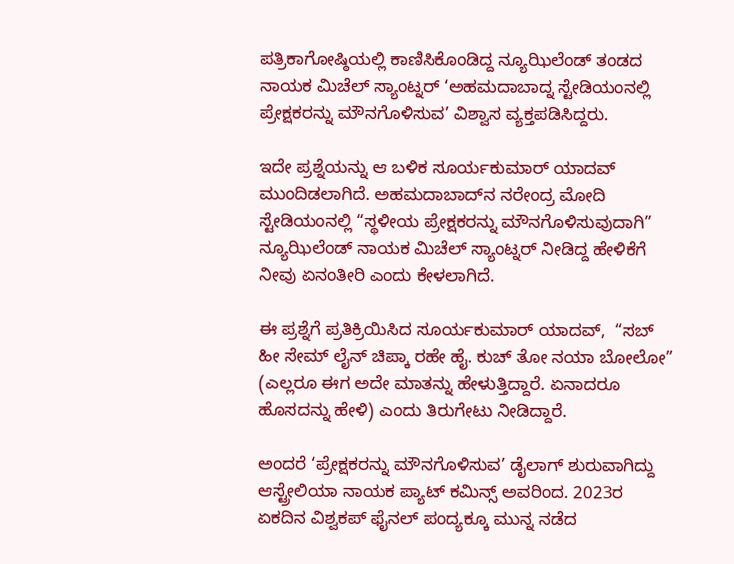ಪತ್ರಿಕಾಗೋಷ್ಠಿಯಲ್ಲಿ ಕಾಣಿಸಿಕೊಂಡಿದ್ದ ನ್ಯೂಝಿಲೆಂಡ್ ತಂಡದ ನಾಯಕ ಮಿಚೆಲ್ ಸ್ಯಾಂಟ್ನರ್ ‘ಅಹಮದಾಬಾದ್ನ ಸ್ಟೇಡಿಯಂನಲ್ಲಿ ಪ್ರೇಕ್ಷಕರನ್ನು ಮೌನಗೊಳಿಸುವ’ ವಿಶ್ವಾಸ ವ್ಯಕ್ತಪಡಿಸಿದ್ದರು.

ಇದೇ ಪ್ರಶ್ನೆಯನ್ನು ಆ ಬಳಿಕ ಸೂರ್ಯಕುಮಾರ್ ಯಾದವ್ ಮುಂದಿಡಲಾಗಿದೆ. ಅಹಮದಾಬಾದ್‌ನ ನರೇಂದ್ರ ಮೋದಿ ಸ್ಟೇಡಿಯಂನಲ್ಲಿ “ಸ್ಥಳೀಯ ಪ್ರೇಕ್ಷಕರನ್ನು ಮೌನಗೊಳಿಸುವುದಾಗಿ” ನ್ಯೂಝಿಲೆಂಡ್ ನಾಯಕ ಮಿಚೆಲ್ ಸ್ಯಾಂಟ್ನರ್ ನೀಡಿದ್ದ ಹೇಳಿಕೆಗೆ ನೀವು ಏನಂತೀರಿ ಎಂದು ಕೇಳಲಾಗಿದೆ.

ಈ ಪ್ರಶ್ನೆಗೆ ಪ್ರತಿಕ್ರಿಯಿಸಿದ ಸೂರ್ಯಕುಮಾರ್ ಯಾದವ್,  “ಸಬ್ ಹೀ ಸೇಮ್ ಲೈನ್ ಚಿಪ್ಕಾ ರಹೇ ಹೈ. ಕುಚ್ ತೋ ನಯಾ ಬೋಲೋ” (ಎಲ್ಲರೂ ಈಗ ಅದೇ ಮಾತನ್ನು ಹೇಳುತ್ತಿದ್ದಾರೆ. ಏನಾದರೂ ಹೊಸದನ್ನು ಹೇಳಿ) ಎಂದು ತಿರುಗೇಟು ನೀಡಿದ್ದಾರೆ.

ಅಂದರೆ ‘ಪ್ರೇಕ್ಷಕರನ್ನು ಮೌನಗೊಳಿಸುವ’ ಡೈಲಾಗ್ ಶುರುವಾಗಿದ್ದು ಆಸ್ಟ್ರೇಲಿಯಾ ನಾಯಕ ಪ್ಯಾಟ್ ಕಮಿನ್ಸ್ ಅವರಿಂದ. 2023ರ ಏಕದಿನ ವಿಶ್ವಕಪ್ ಫೈನಲ್ ಪಂದ್ಯಕ್ಕೂ ಮುನ್ನ ನಡೆದ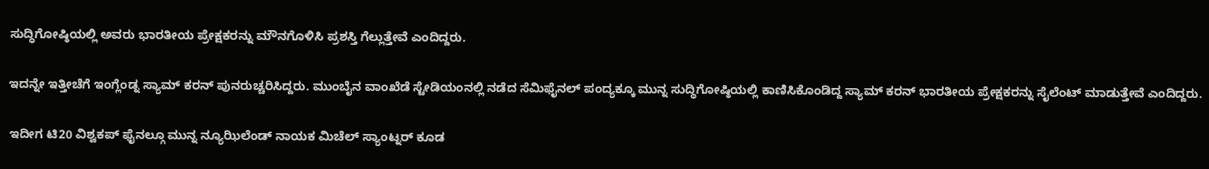ಸುದ್ಧಿಗೋಷ್ಠಿಯಲ್ಲಿ ಅವರು ಭಾರತೀಯ ಪ್ರೇಕ್ಷಕರನ್ನು ಮೌನಗೊಳಿಸಿ ಪ್ರಶಸ್ತಿ ಗೆಲ್ಲುತ್ತೇವೆ ಎಂದಿದ್ದರು.

ಇದನ್ನೇ ಇತ್ತೀಚೆಗೆ ಇಂಗ್ಲೆಂಡ್ನ ಸ್ಯಾಮ್ ಕರನ್ ಪುನರುಚ್ಚರಿಸಿದ್ದರು. ಮುಂಬೈನ ವಾಂಖೆಡೆ ಸ್ಟೇಡಿಯಂನಲ್ಲಿ ನಡೆದ ಸೆಮಿಫೈನಲ್ ಪಂದ್ಯಕ್ಕೂ ಮುನ್ನ ಸುದ್ಧಿಗೋಷ್ಠಿಯಲ್ಲಿ ಕಾಣಿಸಿಕೊಂಡಿದ್ದ ಸ್ಯಾಮ್ ಕರನ್ ಭಾರತೀಯ ಪ್ರೇಕ್ಷಕರನ್ನು ಸೈಲೆಂಟ್ ಮಾಡುತ್ತೇವೆ ಎಂದಿದ್ದರು.

ಇದೀಗ ಟಿ20 ವಿಶ್ವಕಪ್ ಫೈನಲ್ಗೂ ಮುನ್ನ ನ್ಯೂಝಿಲೆಂಡ್ ನಾಯಕ ಮಿಚೆಲ್ ಸ್ಯಾಂಟ್ನರ್ ಕೂಡ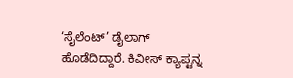‘ಸೈಲೆಂಟ್’ ಡೈಲಾಗ್ ಹೊಡೆದಿದ್ದಾರೆ. ಕಿವೀಸ್ ಕ್ಯಾಪ್ಟನ್ನ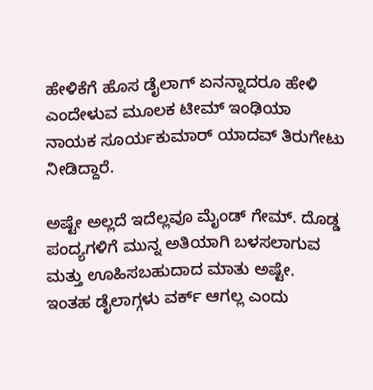ಹೇಳಿಕೆಗೆ ಹೊಸ ಡೈಲಾಗ್ ಏನನ್ನಾದರೂ ಹೇಳಿ ಎಂದೇಳುವ ಮೂಲಕ ಟೀಮ್ ಇಂಢಿಯಾ ನಾಯಕ ಸೂರ್ಯಕುಮಾರ್ ಯಾದವ್ ತಿರುಗೇಟು ನೀಡಿದ್ದಾರೆ.

ಅಷ್ಟೇ ಅಲ್ಲದೆ ಇದೆಲ್ಲವೂ ಮೈಂಡ್ ಗೇಮ್. ದೊಡ್ಡ ಪಂದ್ಯಗಳಿಗೆ ಮುನ್ನ ಅತಿಯಾಗಿ ಬಳಸಲಾಗುವ ಮತ್ತು ಊಹಿಸಬಹುದಾದ ಮಾತು ಅಷ್ಟೇ.  ಇಂತಹ ಡೈಲಾಗ್ಗಳು ವರ್ಕ್ ಆಗಲ್ಲ ಎಂದು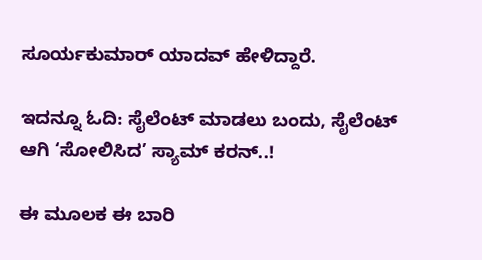ಸೂರ್ಯಕುಮಾರ್ ಯಾದವ್ ಹೇಳಿದ್ದಾರೆ.

ಇದನ್ನೂ ಓದಿ: ಸೈಲೆಂಟ್ ಮಾಡಲು ಬಂದು, ಸೈಲೆಂಟ್ ಆಗಿ ‘ಸೋಲಿಸಿದ’ ಸ್ಯಾಮ್ ಕರನ್..!

ಈ ಮೂಲಕ ಈ ಬಾರಿ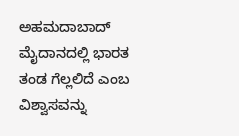ಅಹಮದಾಬಾದ್ ಮೈದಾನದಲ್ಲಿ ಭಾರತ ತಂಡ ಗೆಲ್ಲಲಿದೆ ಎಂಬ ವಿಶ್ವಾಸವನ್ನು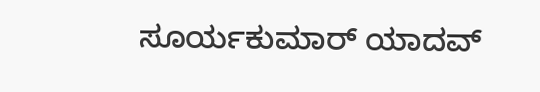ಸೂರ್ಯಕುಮಾರ್ ಯಾದವ್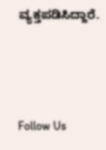ವ್ಯಕ್ತಪಡಿಸಿದ್ದಾರೆ.



Follow Us